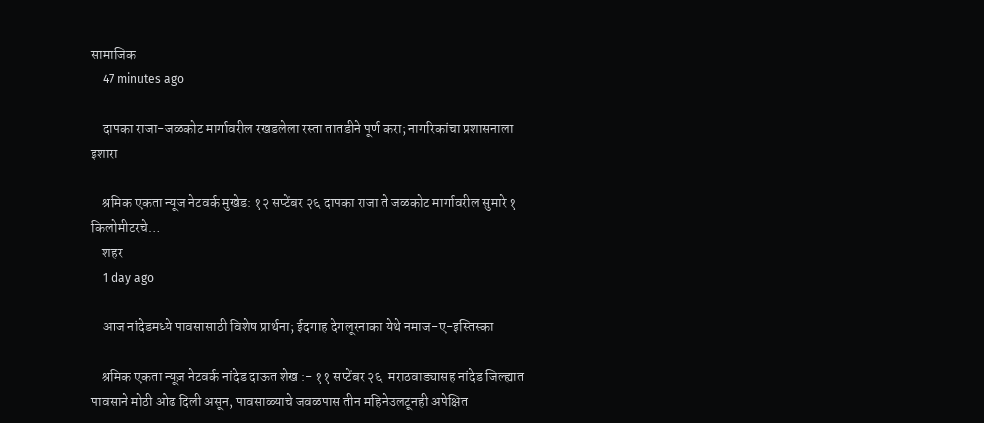सामाजिक
    47 minutes ago

    दापका राजा-जळकोट मार्गावरील रखडलेला रस्ता तातडीने पूर्ण करा; नागरिकांचा प्रशासनाला इशारा

    श्रमिक एकता न्यूज नेटवर्क मुखेड: १२ सप्टेंबर २६ दापका राजा ते जळकोट मार्गावरील सुमारे १ किलोमीटरचे…
    शहर
    1 day ago

    आज नांदेडमध्ये पावसासाठी विशेष प्रार्थना; ईदगाह देगलूरनाका येथे नमाज-ए-इस्तिस्का

    श्रमिक एकता न्यूज़ नेटवर्क नांदेड दाऊत शेख :- ११ सप्टेंबर २६  मराठवाड्यासह नांदेड जिल्ह्यात पावसाने मोठी ओढ दिली असून, पावसाळ्याचे जवळपास तीन महिनेउलटूनही अपेक्षित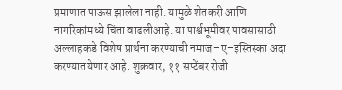प्रमाणात पाऊस झालेला नाही. यामुळे शेतकरी आणि नागरिकांमध्ये चिंता वाढलीआहे. या पार्श्वभूमीवर पावसासाठी अल्लाहकडे विशेष प्रार्थना करण्याची नमाज–ए–इस्तिस्का अदा करण्यातयेणार आहे. शुक्रवार, ११ सप्टेंबर रोजी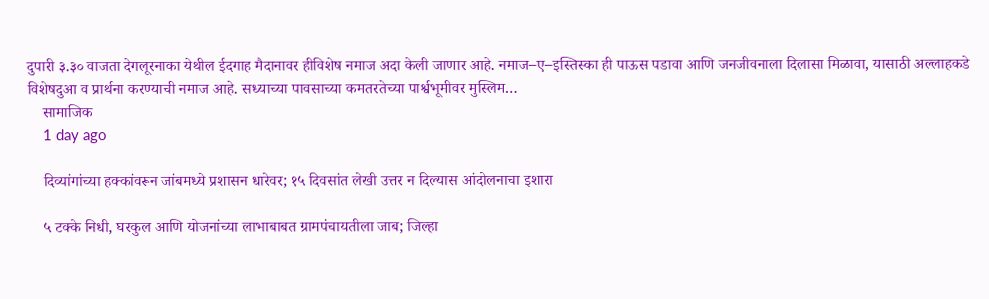दुपारी ३.३० वाजता देगलूरनाका येथील ईदगाह मैदानावर हीविशेष नमाज अदा केली जाणार आहे. नमाज–ए–इस्तिस्का ही पाऊस पडावा आणि जनजीवनाला दिलासा मिळावा, यासाठी अल्लाहकडे विशेषदुआ व प्रार्थना करण्याची नमाज आहे. सध्याच्या पावसाच्या कमतरतेच्या पार्श्वभूमीवर मुस्लिम…
    सामाजिक
    1 day ago

    दिव्यांगांच्या हक्कांवरून जांबमध्ये प्रशासन धारेवर; १५ दिवसांत लेखी उत्तर न दिल्यास आंदोलनाचा इशारा

    ५ टक्के निधी, घरकुल आणि योजनांच्या लाभाबाबत ग्रामपंचायतीला जाब; जिल्हा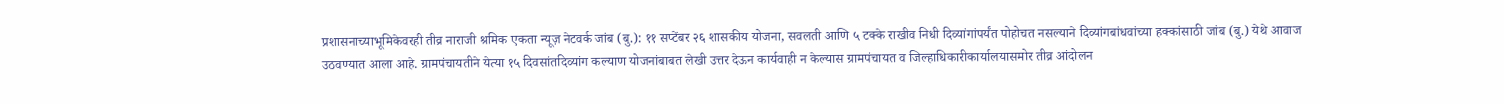प्रशासनाच्याभूमिकेवरही तीव्र नाराजी श्रमिक एकता न्यूज़ नेटवर्क जांब (बु.): ११ सप्टेंबर २६ शासकीय योजना, सवलती आणि ५ टक्के राखीव निधी दिव्यांगांपर्यंत पोहोचत नसल्याने दिव्यांगबांधवांच्या हक्कांसाठी जांब (बु.) येथे आवाज उठवण्यात आला आहे. ग्रामपंचायतीने येत्या १५ दिवसांतदिव्यांग कल्याण योजनांबाबत लेखी उत्तर देऊन कार्यवाही न केल्यास ग्रामपंचायत व जिल्हाधिकारीकार्यालयासमोर तीव्र आंदोलन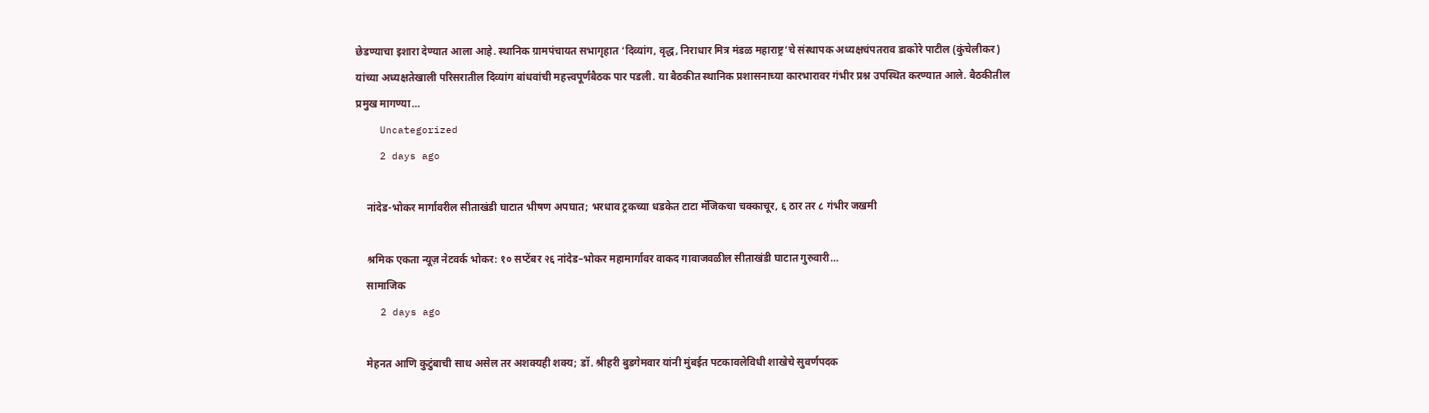छेडण्याचा इशारा देण्यात आला आहे. स्थानिक ग्रामपंचायत सभागृहात ‘दिव्यांग, वृद्ध, निराधार मित्र मंडळ महाराष्ट्र’चे संस्थापक अध्यक्षचंपतराव डाकोरे पाटील (कुंचेलीकर) यांच्या अध्यक्षतेखाली परिसरातील दिव्यांग बांधवांची महत्त्वपूर्णबैठक पार पडली. या बैठकीत स्थानिक प्रशासनाच्या कारभारावर गंभीर प्रश्न उपस्थित करण्यात आले. बैठकीतील प्रमुख मागण्या…
    Uncategorized
    2 days ago

    नांदेड-भोकर मार्गावरील सीताखंडी घाटात भीषण अपघात; भरधाव ट्रकच्या धडकेत टाटा मॅजिकचा चक्काचूर, ६ ठार तर ८ गंभीर जखमी

    श्रमिक एकता न्यूज़ नेटवर्क भोकर: १० सप्टेंबर २६ नांदेड–भोकर महामार्गावर वाकद गावाजवळील सीताखंडी घाटात गुरुवारी…
    सामाजिक
    2 days ago

    मेहनत आणि कुटुंबाची साथ असेल तर अशक्यही शक्य; डॉ. श्रीहरी बुडगेमवार यांनी मुंबईत पटकावलेविधी शाखेचे सुवर्णपदक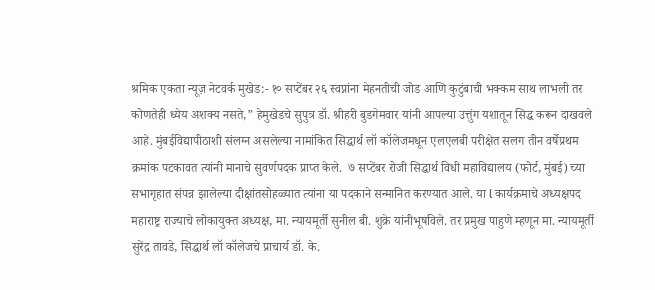श्रमिक एकता न्यूज़ नेटवर्क मुखेड:- १० सप्टेंबर २६ स्वप्नांना मेहनतीची जोड आणि कुटुंबाची भक्कम साथ लाभली तर कोणतेही ध्येय अशक्य नसते,” हेमुखेडचे सुपुत्र डॉ. श्रीहरी बुडगेमवार यांनी आपल्या उत्तुंग यशातून सिद्ध करून दाखवले आहे. मुंबईविद्यापीठाशी संलग्न असलेल्या नामांकित सिद्धार्थ लॉ कॉलेजमधून एलएलबी परीक्षेत सलग तीन वर्षेप्रथम क्रमांक पटकावत त्यांनी मानाचे सुवर्णपदक प्राप्त केले.  ७ सप्टेंबर रोजी सिद्धार्थ विधी महाविद्यालय (फोर्ट, मुंबई) च्या सभागृहात संपन्न झालेल्या दीक्षांतसोहळ्यात त्यांना या पदकाने सन्मानित करण्यात आले. या l कार्यक्रमाचे अध्यक्षपद महाराष्ट्र राज्याचे लोकायुक्त अध्यक्ष, मा. न्यायमूर्ती सुनील बी. शुक्रे यांनीभूषविले. तर प्रमुख पाहुणे म्हणून मा. न्यायमूर्ती सुरेंद्र तावडे, सिद्धार्थ लॉ कॉलेजचे प्राचार्य डॉ. के.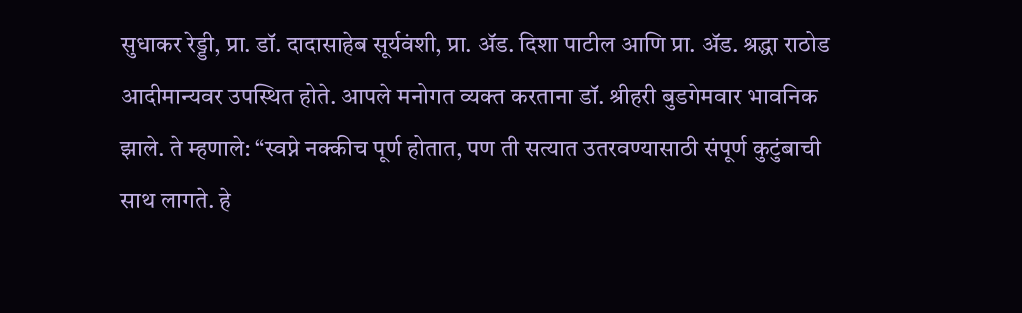सुधाकर रेड्डी, प्रा. डॉ. दादासाहेब सूर्यवंशी, प्रा. ॲड. दिशा पाटील आणि प्रा. ॲड. श्रद्धा राठोड आदीमान्यवर उपस्थित होते. आपले मनोगत व्यक्त करताना डॉ. श्रीहरी बुडगेमवार भावनिक झाले. ते म्हणाले: “स्वप्ने नक्कीच पूर्ण होतात, पण ती सत्यात उतरवण्यासाठी संपूर्ण कुटुंबाची साथ लागते. हे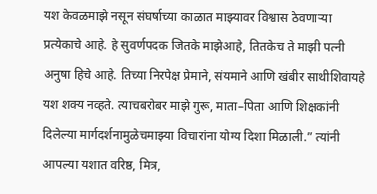यश केवळमाझे नसून संघर्षाच्या काळात माझ्यावर विश्वास ठेवणाऱ्या प्रत्येकाचे आहे. हे सुवर्णपदक जितके माझेआहे, तितकेच ते माझी पत्नी अनुषा हिचे आहे. तिच्या निरपेक्ष प्रेमाने, संयमाने आणि खंबीर साथीशिवायहे यश शक्य नव्हते. त्याचबरोबर माझे गुरू, माता–पिता आणि शिक्षकांनी दिलेल्या मार्गदर्शनामुळेचमाझ्या विचारांना योग्य दिशा मिळाली.” त्यांनी आपल्या यशात वरिष्ठ, मित्र,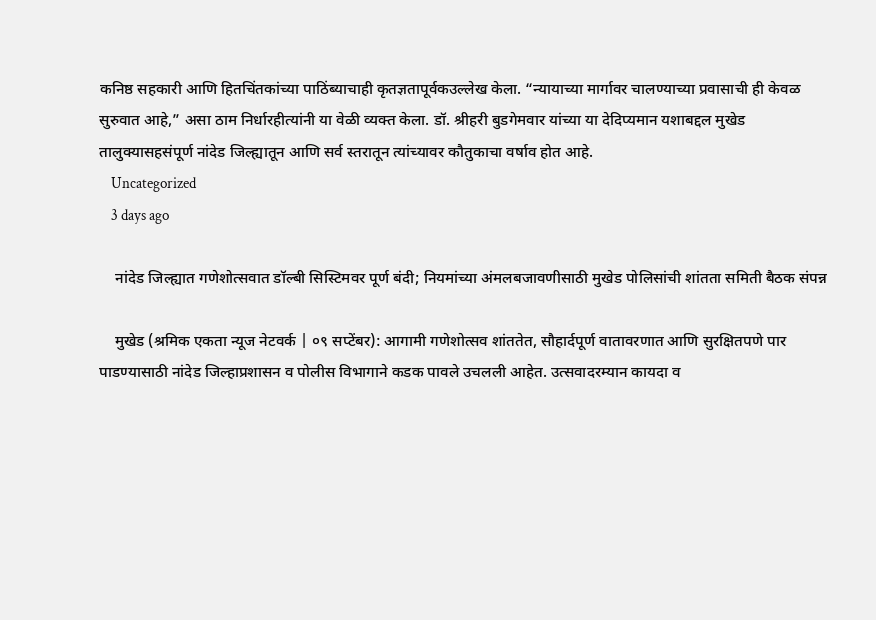कनिष्ठ सहकारी आणि हितचिंतकांच्या पाठिंब्याचाही कृतज्ञतापूर्वकउल्लेख केला. “न्यायाच्या मार्गावर चालण्याच्या प्रवासाची ही केवळ सुरुवात आहे,” असा ठाम निर्धारहीत्यांनी या वेळी व्यक्त केला. डॉ. श्रीहरी बुडगेमवार यांच्या या देदिप्यमान यशाबद्दल मुखेड तालुक्यासहसंपूर्ण नांदेड जिल्ह्यातून आणि सर्व स्तरातून त्यांच्यावर कौतुकाचा वर्षाव होत आहे.
    Uncategorized
    3 days ago

    नांदेड जिल्ह्यात गणेशोत्सवात डॉल्बी सिस्टिमवर पूर्ण बंदी; नियमांच्या अंमलबजावणीसाठी मुखेड पोलिसांची शांतता समिती बैठक संपन्न

    मुखेड (श्रमिक एकता न्यूज नेटवर्क | ०९ सप्टेंबर): आगामी गणेशोत्सव शांततेत, सौहार्दपूर्ण वातावरणात आणि सुरक्षितपणे पार पाडण्यासाठी नांदेड जिल्हाप्रशासन व पोलीस विभागाने कडक पावले उचलली आहेत. उत्सवादरम्यान कायदा व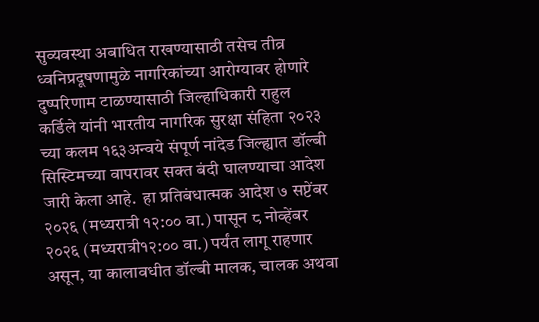सुव्यवस्था अबाधित राखण्यासाठी तसेच तीव्र ध्वनिप्रदूषणामुळे नागरिकांच्या आरोग्यावर होणारे दुष्परिणाम टाळण्यासाठी जिल्हाधिकारी राहुल कर्डिले यांनी भारतीय नागरिक सुरक्षा संहिता २०२३ च्या कलम १६३अन्वये संपूर्ण नांदेड जिल्ह्यात डॉल्बी सिस्टिमच्या वापरावर सक्त बंदी घालण्याचा आदेश जारी केला आहे.  हा प्रतिबंधात्मक आदेश ७ सप्टेंबर २०२६ (मध्यरात्री १२:०० वा.) पासून ८ नोव्हेंबर २०२६ (मध्यरात्री१२:०० वा.) पर्यंत लागू राहणार असून, या कालावधीत डॉल्बी मालक, चालक अथवा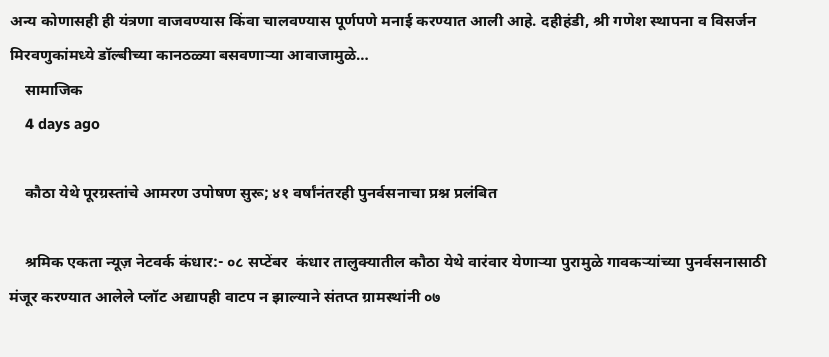अन्य कोणासही ही यंत्रणा वाजवण्यास किंवा चालवण्यास पूर्णपणे मनाई करण्यात आली आहे. दहीहंडी, श्री गणेश स्थापना व विसर्जन मिरवणुकांमध्ये डॉल्बीच्या कानठळ्या बसवणाऱ्या आवाजामुळे…
    सामाजिक
    4 days ago

    कौठा येथे पूरग्रस्तांचे आमरण उपोषण सुरू; ४१ वर्षांनंतरही पुनर्वसनाचा प्रश्न प्रलंबित

    श्रमिक एकता न्यूज़ नेटवर्क कंधार:- ०८ सप्टेंबर  कंधार तालुक्यातील कौठा येथे वारंवार येणाऱ्या पुरामुळे गावकऱ्यांच्या पुनर्वसनासाठी मंजूर करण्यात आलेले प्लॉट अद्यापही वाटप न झाल्याने संतप्त ग्रामस्थांनी ०७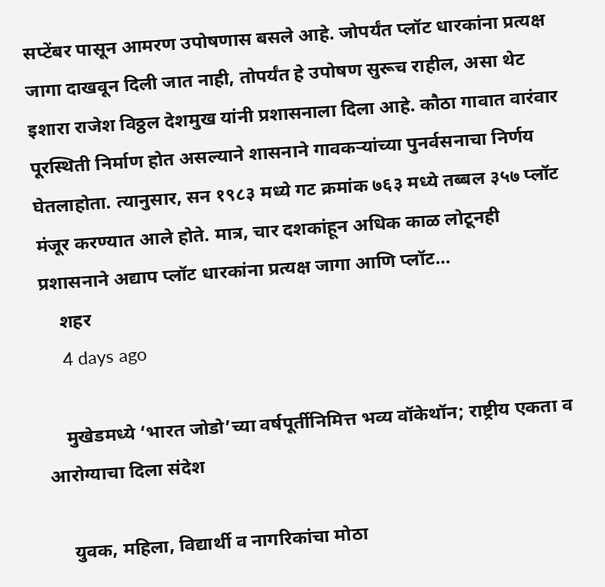सप्टेंबर पासून आमरण उपोषणास बसले आहे. जोपर्यंत प्लॉट धारकांना प्रत्यक्ष जागा दाखवून दिली जात नाही, तोपर्यंत हे उपोषण सुरूच राहील, असा थेट इशारा राजेश विठ्ठल देशमुख यांनी प्रशासनाला दिला आहे. कौठा गावात वारंवार पूरस्थिती निर्माण होत असल्याने शासनाने गावकऱ्यांच्या पुनर्वसनाचा निर्णय घेतलाहोता. त्यानुसार, सन १९८३ मध्ये गट क्रमांक ७६३ मध्ये तब्बल ३५७ प्लॉट मंजूर करण्यात आले होते. मात्र, चार दशकांहून अधिक काळ लोटूनही प्रशासनाने अद्याप प्लॉट धारकांना प्रत्यक्ष जागा आणि प्लॉट…
    शहर
    4 days ago

    मुखेडमध्ये ‘भारत जोडो’च्या वर्षपूर्तीनिमित्त भव्य वॉकेथॉन; राष्ट्रीय एकता व आरोग्याचा दिला संदेश

    युवक, महिला, विद्यार्थी व नागरिकांचा मोठा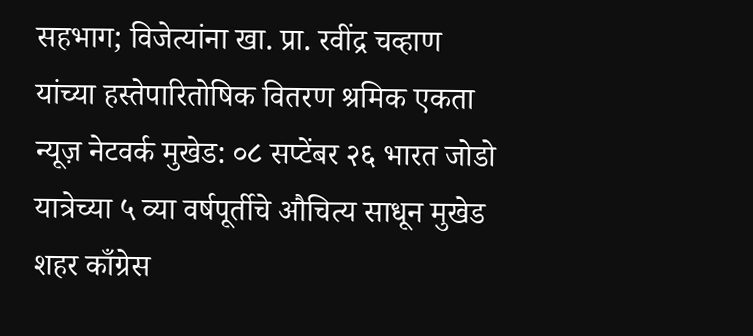सहभाग; विजेत्यांना खा. प्रा. रवींद्र चव्हाण यांच्या हस्तेपारितोषिक वितरण श्रमिक एकता न्यूज़ नेटवर्क मुखेड: ०८ सप्टेंबर २६ भारत जोडो यात्रेच्या ५ व्या वर्षपूर्तीचे औचित्य साधून मुखेड शहर काँग्रेस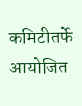कमिटीतर्फे आयोजित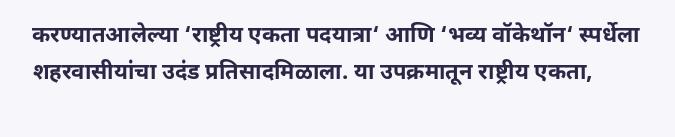करण्यातआलेल्या ‘राष्ट्रीय एकता पदयात्रा‘ आणि ‘भव्य वॉकेथॉन‘ स्पर्धेला शहरवासीयांचा उदंड प्रतिसादमिळाला. या उपक्रमातून राष्ट्रीय एकता,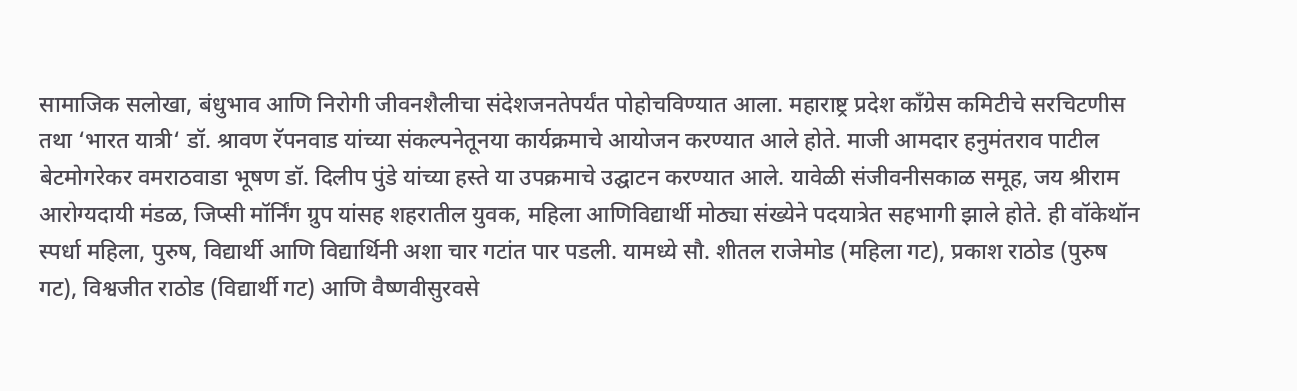सामाजिक सलोखा, बंधुभाव आणि निरोगी जीवनशैलीचा संदेशजनतेपर्यंत पोहोचविण्यात आला. महाराष्ट्र प्रदेश काँग्रेस कमिटीचे सरचिटणीस तथा ‘भारत यात्री‘ डॉ. श्रावण रॅपनवाड यांच्या संकल्पनेतूनया कार्यक्रमाचे आयोजन करण्यात आले होते. माजी आमदार हनुमंतराव पाटील बेटमोगरेकर वमराठवाडा भूषण डॉ. दिलीप पुंडे यांच्या हस्ते या उपक्रमाचे उद्घाटन करण्यात आले. यावेळी संजीवनीसकाळ समूह, जय श्रीराम आरोग्यदायी मंडळ, जिप्सी मॉर्निंग ग्रुप यांसह शहरातील युवक, महिला आणिविद्यार्थी मोठ्या संख्येने पदयात्रेत सहभागी झाले होते. ही वॉकेथॉन स्पर्धा महिला, पुरुष, विद्यार्थी आणि विद्यार्थिनी अशा चार गटांत पार पडली. यामध्ये सौ. शीतल राजेमोड (महिला गट), प्रकाश राठोड (पुरुष गट), विश्वजीत राठोड (विद्यार्थी गट) आणि वैष्णवीसुरवसे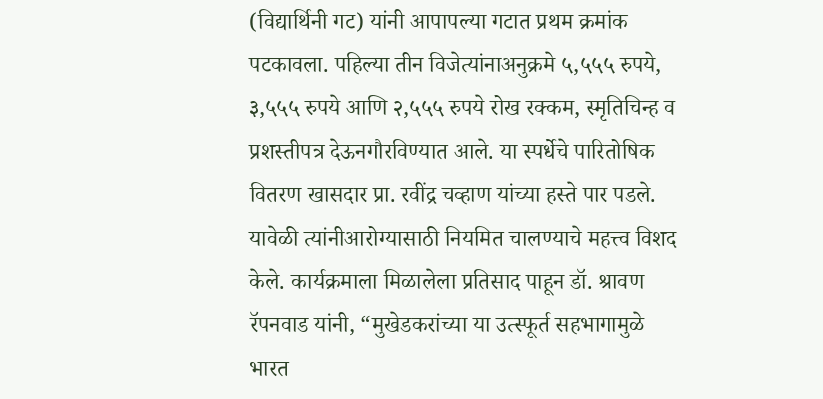(विद्यार्थिनी गट) यांनी आपापल्या गटात प्रथम क्रमांक पटकावला. पहिल्या तीन विजेत्यांनाअनुक्रमे ५,५५५ रुपये, ३,५५५ रुपये आणि २,५५५ रुपये रोख रक्कम, स्मृतिचिन्ह व प्रशस्तीपत्र देऊनगौरविण्यात आले. या स्पर्धेचे पारितोषिक वितरण खासदार प्रा. रवींद्र चव्हाण यांच्या हस्ते पार पडले. यावेळी त्यांनीआरोग्यासाठी नियमित चालण्याचे महत्त्व विशद केले. कार्यक्रमाला मिळालेला प्रतिसाद पाहून डॉ. श्रावण रॅपनवाड यांनी, “मुखेडकरांच्या या उत्स्फूर्त सहभागामुळे भारत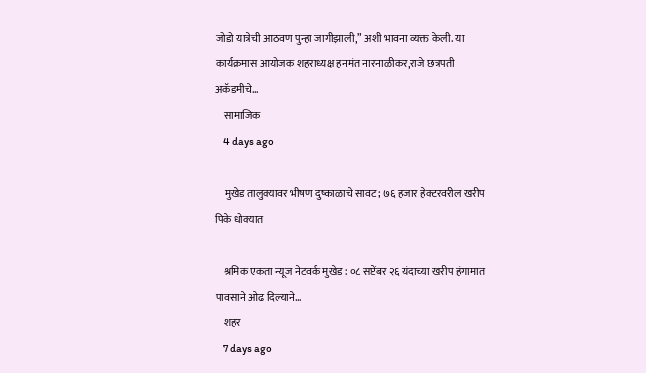जोडो यात्रेची आठवण पुन्हा जागीझाली,” अशी भावना व्यक्त केली. या कार्यक्रमास आयोजक शहराध्यक्ष हनमंत नारनाळीकर,राजे छत्रपती  अकॅडमीचे…
    सामाजिक
    4 days ago

    मुखेड तालुक्यावर भीषण दुष्काळाचे सावट; ७६ हजार हेक्टरवरील खरीप पिके धोक्यात

    श्रमिक एकता न्यूज नेटवर्क मुखेड : ०८ सप्टेंबर २६ यंदाच्या खरीप हंगामात पावसाने ओढ दिल्याने…
    शहर
    7 days ago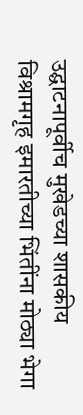उद्घाटनापूर्वीच मुखेडच्या शासकीय विश्रामगृह इमारतीच्या भिंतींना मोठ्या भेगा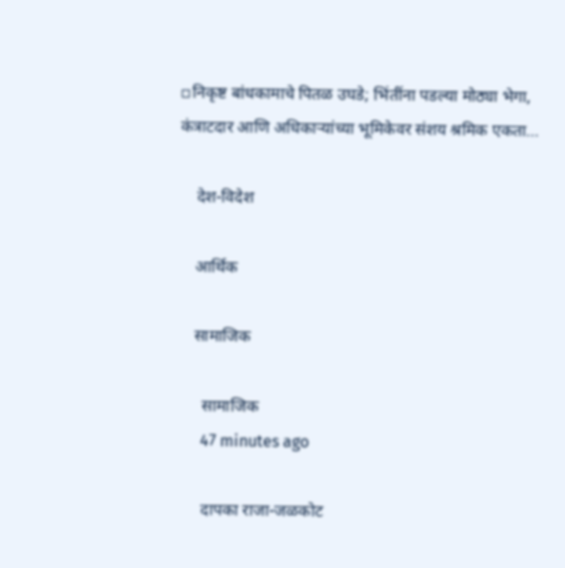▫निकृष्ट बांधकामाचे पितळ उघडे; भिंतींना पडल्या मोठ्या भेगा, कंत्राटदार आणि अधिकाऱ्यांच्या भूमिकेवर संशय श्रमिक एकता…

    देश-विदेश

    आर्थिक

    सामाजिक

      सामाजिक
      47 minutes ago

      दापका राजा-जळकोट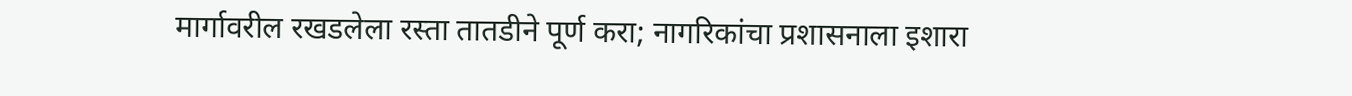मार्गावरील रखडलेला रस्ता तातडीने पूर्ण करा; नागरिकांचा प्रशासनाला इशारा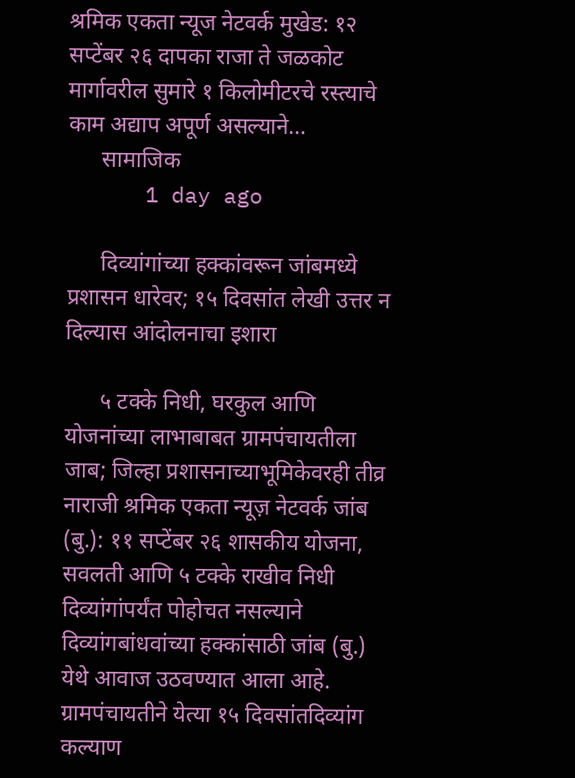श्रमिक एकता न्यूज नेटवर्क मुखेड: १२ सप्टेंबर २६ दापका राजा ते जळकोट मार्गावरील सुमारे १ किलोमीटरचे रस्त्याचे काम अद्याप अपूर्ण असल्याने…
      सामाजिक
      1 day ago

      दिव्यांगांच्या हक्कांवरून जांबमध्ये प्रशासन धारेवर; १५ दिवसांत लेखी उत्तर न दिल्यास आंदोलनाचा इशारा

      ५ टक्के निधी, घरकुल आणि योजनांच्या लाभाबाबत ग्रामपंचायतीला जाब; जिल्हा प्रशासनाच्याभूमिकेवरही तीव्र नाराजी श्रमिक एकता न्यूज़ नेटवर्क जांब (बु.): ११ सप्टेंबर २६ शासकीय योजना, सवलती आणि ५ टक्के राखीव निधी दिव्यांगांपर्यंत पोहोचत नसल्याने दिव्यांगबांधवांच्या हक्कांसाठी जांब (बु.) येथे आवाज उठवण्यात आला आहे. ग्रामपंचायतीने येत्या १५ दिवसांतदिव्यांग कल्याण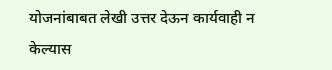योजनांबाबत लेखी उत्तर देऊन कार्यवाही न केल्यास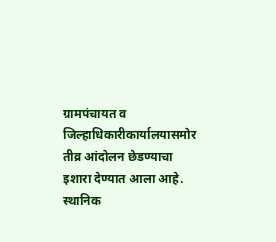ग्रामपंचायत व जिल्हाधिकारीकार्यालयासमोर तीव्र आंदोलन छेडण्याचा इशारा देण्यात आला आहे. स्थानिक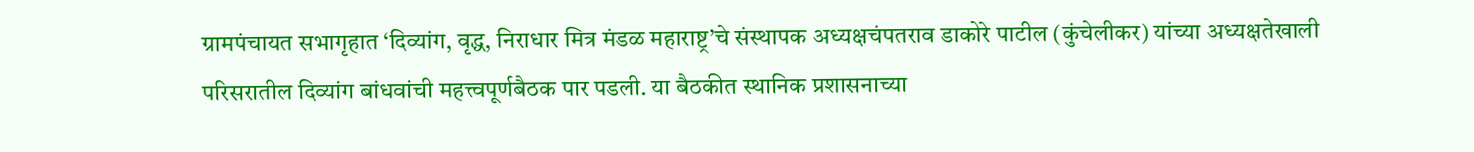ग्रामपंचायत सभागृहात ‘दिव्यांग, वृद्ध, निराधार मित्र मंडळ महाराष्ट्र’चे संस्थापक अध्यक्षचंपतराव डाकोरे पाटील (कुंचेलीकर) यांच्या अध्यक्षतेखाली परिसरातील दिव्यांग बांधवांची महत्त्वपूर्णबैठक पार पडली. या बैठकीत स्थानिक प्रशासनाच्या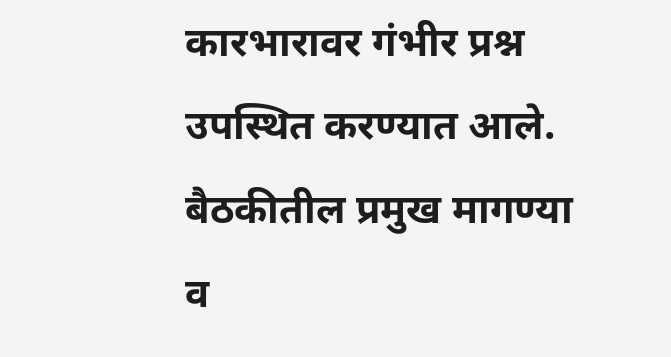कारभारावर गंभीर प्रश्न उपस्थित करण्यात आले. बैठकीतील प्रमुख मागण्या व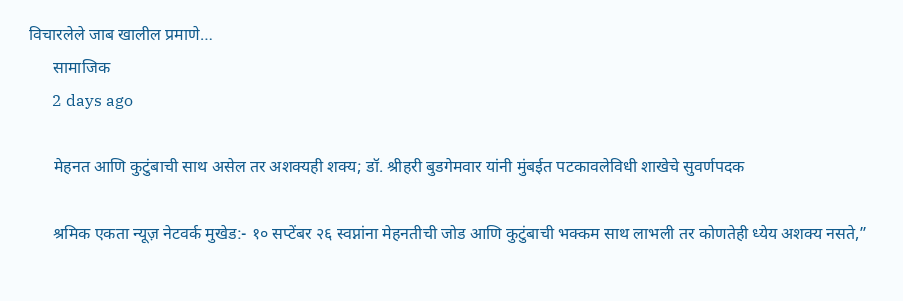विचारलेले जाब खालील प्रमाणे…
      सामाजिक
      2 days ago

      मेहनत आणि कुटुंबाची साथ असेल तर अशक्यही शक्य; डॉ. श्रीहरी बुडगेमवार यांनी मुंबईत पटकावलेविधी शाखेचे सुवर्णपदक

      श्रमिक एकता न्यूज़ नेटवर्क मुखेड:- १० सप्टेंबर २६ स्वप्नांना मेहनतीची जोड आणि कुटुंबाची भक्कम साथ लाभली तर कोणतेही ध्येय अशक्य नसते,”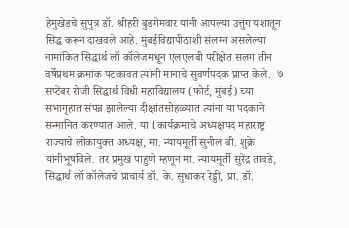हेमुखेडचे सुपुत्र डॉ. श्रीहरी बुडगेमवार यांनी आपल्या उत्तुंग यशातून सिद्ध करून दाखवले आहे. मुंबईविद्यापीठाशी संलग्न असलेल्या नामांकित सिद्धार्थ लॉ कॉलेजमधून एलएलबी परीक्षेत सलग तीन वर्षेप्रथम क्रमांक पटकावत त्यांनी मानाचे सुवर्णपदक प्राप्त केले.  ७ सप्टेंबर रोजी सिद्धार्थ विधी महाविद्यालय (फोर्ट, मुंबई) च्या सभागृहात संपन्न झालेल्या दीक्षांतसोहळ्यात त्यांना या पदकाने सन्मानित करण्यात आले. या l कार्यक्रमाचे अध्यक्षपद महाराष्ट्र राज्याचे लोकायुक्त अध्यक्ष, मा. न्यायमूर्ती सुनील बी. शुक्रे यांनीभूषविले. तर प्रमुख पाहुणे म्हणून मा. न्यायमूर्ती सुरेंद्र तावडे, सिद्धार्थ लॉ कॉलेजचे प्राचार्य डॉ. के. सुधाकर रेड्डी, प्रा. डॉ.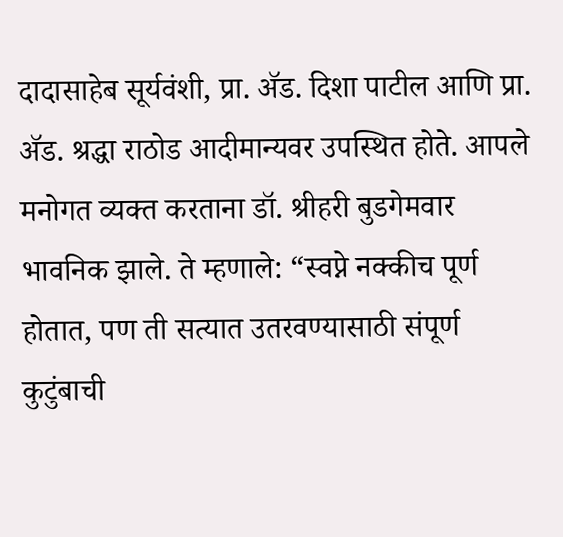दादासाहेब सूर्यवंशी, प्रा. ॲड. दिशा पाटील आणि प्रा. ॲड. श्रद्धा राठोड आदीमान्यवर उपस्थित होते. आपले मनोगत व्यक्त करताना डॉ. श्रीहरी बुडगेमवार भावनिक झाले. ते म्हणाले: “स्वप्ने नक्कीच पूर्ण होतात, पण ती सत्यात उतरवण्यासाठी संपूर्ण कुटुंबाची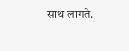साथ लागते.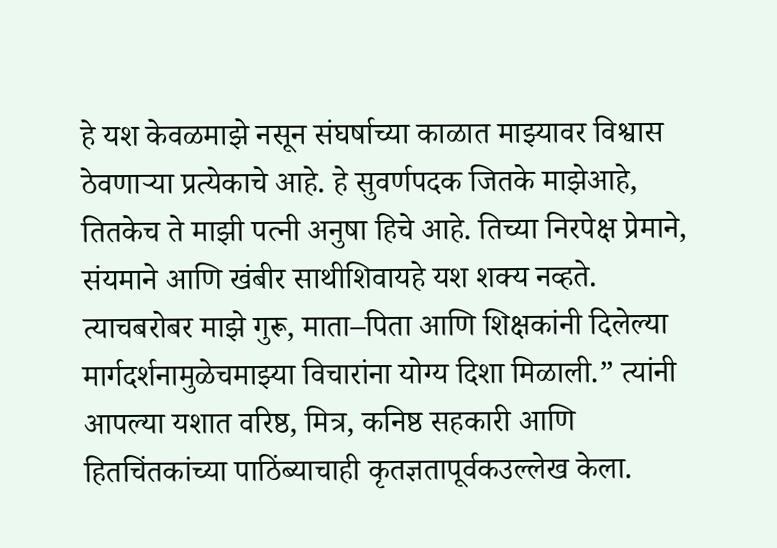हे यश केवळमाझे नसून संघर्षाच्या काळात माझ्यावर विश्वास ठेवणाऱ्या प्रत्येकाचे आहे. हे सुवर्णपदक जितके माझेआहे, तितकेच ते माझी पत्नी अनुषा हिचे आहे. तिच्या निरपेक्ष प्रेमाने, संयमाने आणि खंबीर साथीशिवायहे यश शक्य नव्हते. त्याचबरोबर माझे गुरू, माता–पिता आणि शिक्षकांनी दिलेल्या मार्गदर्शनामुळेचमाझ्या विचारांना योग्य दिशा मिळाली.” त्यांनी आपल्या यशात वरिष्ठ, मित्र, कनिष्ठ सहकारी आणि हितचिंतकांच्या पाठिंब्याचाही कृतज्ञतापूर्वकउल्लेख केला.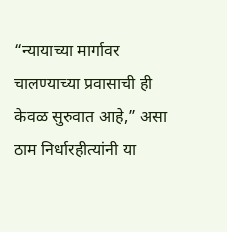“न्यायाच्या मार्गावर चालण्याच्या प्रवासाची ही केवळ सुरुवात आहे,” असा ठाम निर्धारहीत्यांनी या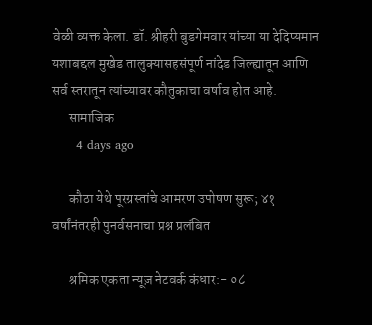वेळी व्यक्त केला. डॉ. श्रीहरी बुडगेमवार यांच्या या देदिप्यमान यशाबद्दल मुखेड तालुक्यासहसंपूर्ण नांदेड जिल्ह्यातून आणि सर्व स्तरातून त्यांच्यावर कौतुकाचा वर्षाव होत आहे.
      सामाजिक
      4 days ago

      कौठा येथे पूरग्रस्तांचे आमरण उपोषण सुरू; ४१ वर्षांनंतरही पुनर्वसनाचा प्रश्न प्रलंबित

      श्रमिक एकता न्यूज़ नेटवर्क कंधार:- ०८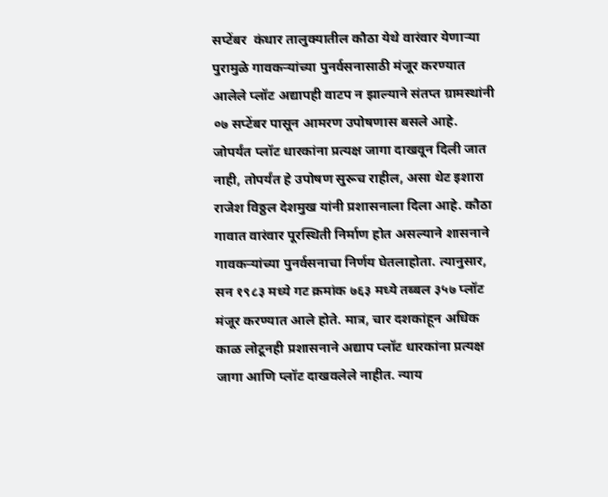सप्टेंबर  कंधार तालुक्यातील कौठा येथे वारंवार येणाऱ्या पुरामुळे गावकऱ्यांच्या पुनर्वसनासाठी मंजूर करण्यात आलेले प्लॉट अद्यापही वाटप न झाल्याने संतप्त ग्रामस्थांनी ०७ सप्टेंबर पासून आमरण उपोषणास बसले आहे. जोपर्यंत प्लॉट धारकांना प्रत्यक्ष जागा दाखवून दिली जात नाही, तोपर्यंत हे उपोषण सुरूच राहील, असा थेट इशारा राजेश विठ्ठल देशमुख यांनी प्रशासनाला दिला आहे. कौठा गावात वारंवार पूरस्थिती निर्माण होत असल्याने शासनाने गावकऱ्यांच्या पुनर्वसनाचा निर्णय घेतलाहोता. त्यानुसार, सन १९८३ मध्ये गट क्रमांक ७६३ मध्ये तब्बल ३५७ प्लॉट मंजूर करण्यात आले होते. मात्र, चार दशकांहून अधिक काळ लोटूनही प्रशासनाने अद्याप प्लॉट धारकांना प्रत्यक्ष जागा आणि प्लॉट दाखवलेले नाहीत. न्याय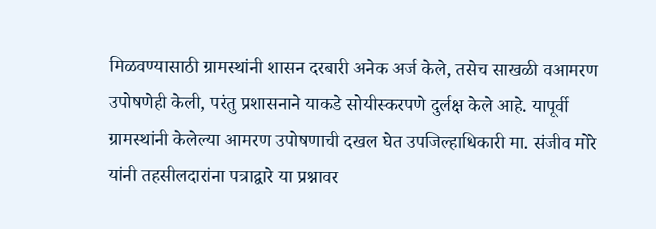मिळवण्यासाठी ग्रामस्थांनी शासन दरबारी अनेक अर्ज केले, तसेच साखळी वआमरण उपोषणेही केली, परंतु प्रशासनाने याकडे सोयीस्करपणे दुर्लक्ष केले आहे. यापूर्वी ग्रामस्थांनी केलेल्या आमरण उपोषणाची दखल घेत उपजिल्हाधिकारी मा. संजीव मोरे यांनी तहसीलदारांना पत्राद्वारे या प्रश्नावर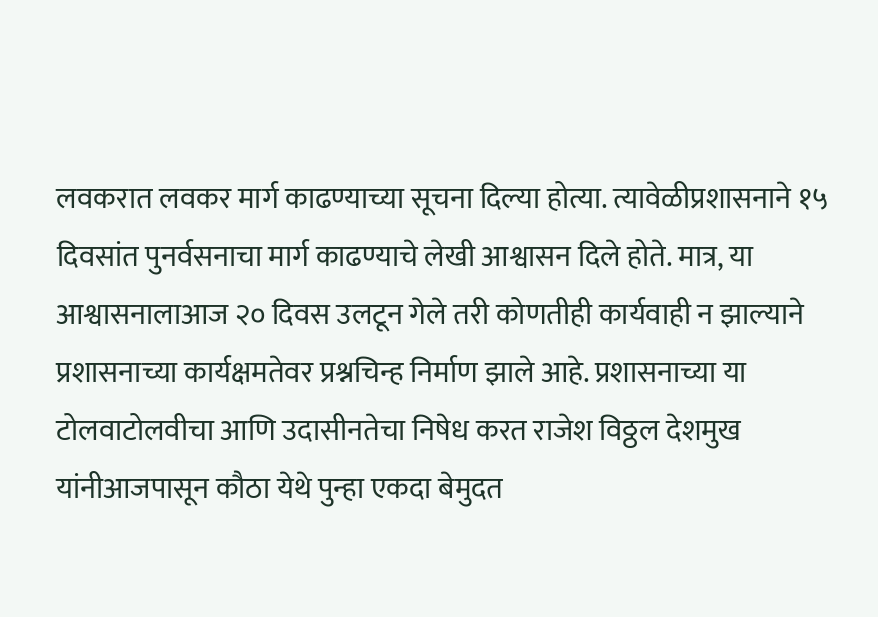लवकरात लवकर मार्ग काढण्याच्या सूचना दिल्या होत्या. त्यावेळीप्रशासनाने १५ दिवसांत पुनर्वसनाचा मार्ग काढण्याचे लेखी आश्वासन दिले होते. मात्र, या आश्वासनालाआज २० दिवस उलटून गेले तरी कोणतीही कार्यवाही न झाल्याने प्रशासनाच्या कार्यक्षमतेवर प्रश्नचिन्ह निर्माण झाले आहे. प्रशासनाच्या या टोलवाटोलवीचा आणि उदासीनतेचा निषेध करत राजेश विठ्ठल देशमुख यांनीआजपासून कौठा येथे पुन्हा एकदा बेमुदत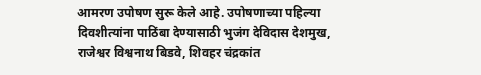आमरण उपोषण सुरू केले आहे. उपोषणाच्या पहिल्या दिवशीत्यांना पाठिंबा देण्यासाठी भुजंग देविदास देशमुख, राजेश्वर विश्वनाथ बिडवे, शिवहर चंद्रकांत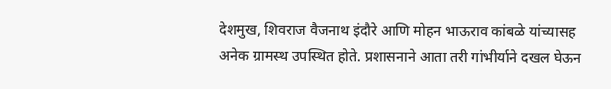देशमुख, शिवराज वैजनाथ इंदौरे आणि मोहन भाऊराव कांबळे यांच्यासह अनेक ग्रामस्थ उपस्थित होते. प्रशासनाने आता तरी गांभीर्याने दखल घेऊन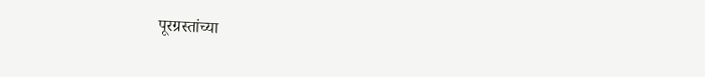पूरग्रस्तांच्या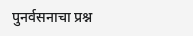पुनर्वसनाचा प्रश्न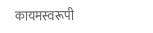कायमस्वरूपी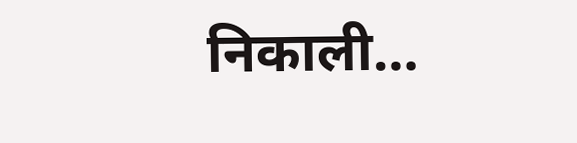निकाली…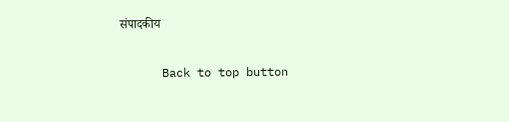संपादकीय

      Back to top button